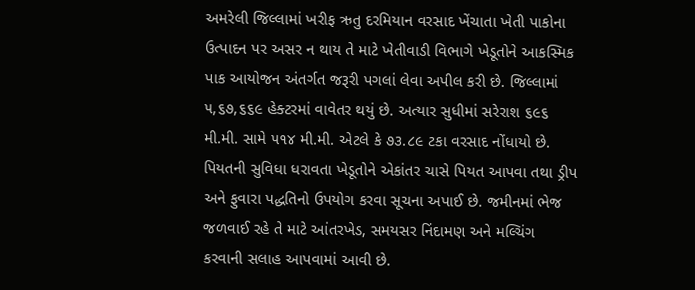અમરેલી જિલ્લામાં ખરીફ ઋતુ દરમિયાન વરસાદ ખેંચાતા ખેતી પાકોના ઉત્પાદન પર અસર ન થાય તે માટે ખેતીવાડી વિભાગે ખેડૂતોને આકસ્મિક પાક આયોજન અંતર્ગત જરૂરી પગલાં લેવા અપીલ કરી છે. જિલ્લામાં ૫,૬૭,૬૬૯ હેક્ટરમાં વાવેતર થયું છે. અત્યાર સુધીમાં સરેરાશ ૬૯૬ મી.મી. સામે ૫૧૪ મી.મી. એટલે કે ૭૩.૮૯ ટકા વરસાદ નોંધાયો છે. પિયતની સુવિધા ધરાવતા ખેડૂતોને એકાંતર ચાસે પિયત આપવા તથા ડ્રીપ અને ફુવારા પદ્ધતિનો ઉપયોગ કરવા સૂચના અપાઈ છે. જમીનમાં ભેજ જળવાઈ રહે તે માટે આંતરખેડ, સમયસર નિંદામણ અને મલ્ચિંગ કરવાની સલાહ આપવામાં આવી છે.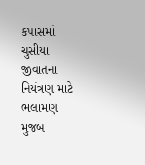કપાસમાં ચુસીયા જીવાતના નિયંત્રણ માટે ભલામણ મુજબ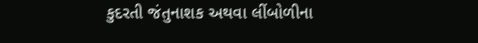કુદરતી જંતુનાશક અથવા લીંબોળીના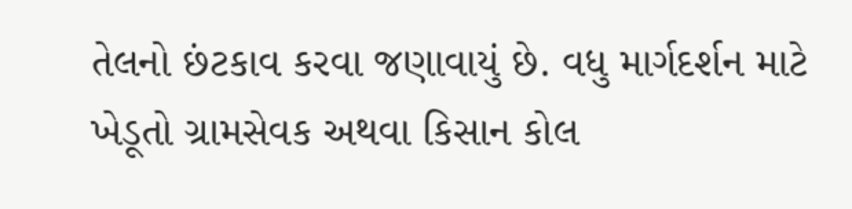તેલનો છંટકાવ કરવા જણાવાયું છે. વધુ માર્ગદર્શન માટે ખેડૂતો ગ્રામસેવક અથવા કિસાન કોલ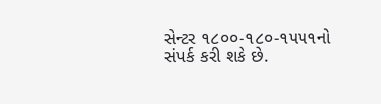સેન્ટર ૧૮૦૦-૧૮૦-૧૫૫૧નો સંપર્ક કરી શકે છે.